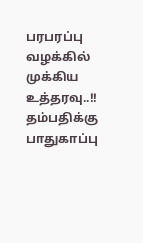பரபரப்பு வழக்கில் முக்கிய உத்தரவு..!! தம்பதிக்கு பாதுகாப்பு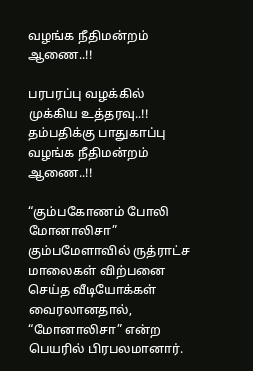வழங்க நீதிமன்றம் ஆணை..!!

பரபரப்பு வழக்கில் முக்கிய உத்தரவு..!! தம்பதிக்கு பாதுகாப்பு வழங்க நீதிமன்றம் ஆணை..!!

“கும்பகோணம் போலி மோனாலிசா” கும்பமேளாவில் ருத்ராட்ச மாலைகள் விற்பனை செய்த வீடியோக்கள் வைரலானதால், “மோனாலிசா” என்ற பெயரில் பிரபலமானார்.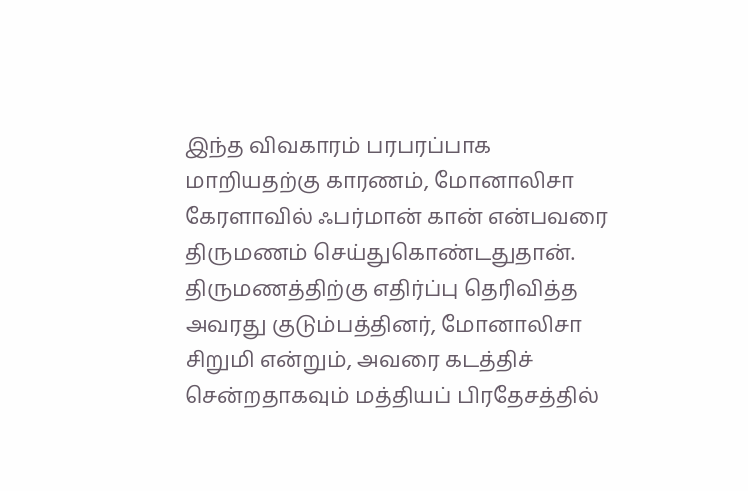இந்த விவகாரம் பரபரப்பாக மாறியதற்கு காரணம், மோனாலிசா கேரளாவில் ஃபர்மான் கான் என்பவரை திருமணம் செய்துகொண்டதுதான். திருமணத்திற்கு எதிர்ப்பு தெரிவித்த அவரது குடும்பத்தினர், மோனாலிசா சிறுமி என்றும், அவரை கடத்திச் சென்றதாகவும் மத்தியப் பிரதேசத்தில்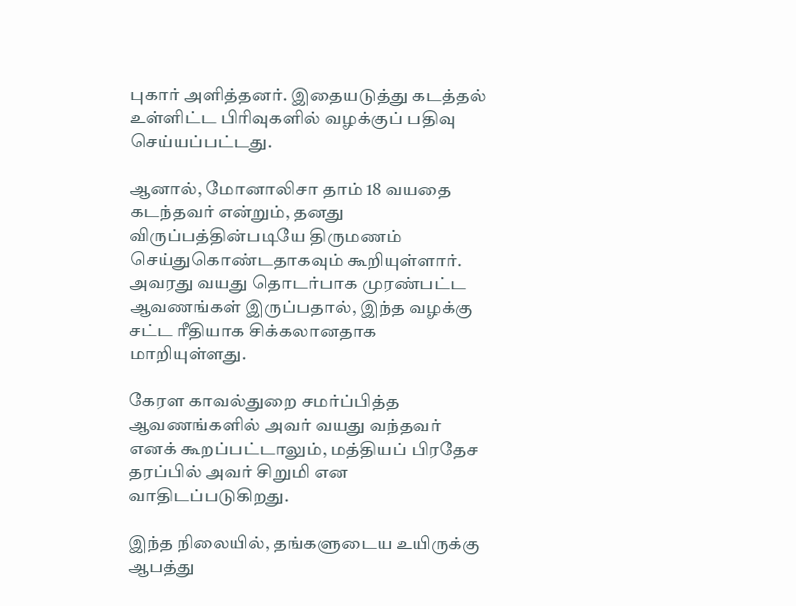புகார் அளித்தனர். இதையடுத்து கடத்தல் உள்ளிட்ட பிரிவுகளில் வழக்குப் பதிவு செய்யப்பட்டது.

ஆனால், மோனாலிசா தாம் 18 வயதை கடந்தவர் என்றும், தனது விருப்பத்தின்படியே திருமணம் செய்துகொண்டதாகவும் கூறியுள்ளார். அவரது வயது தொடர்பாக முரண்பட்ட ஆவணங்கள் இருப்பதால், இந்த வழக்கு சட்ட ரீதியாக சிக்கலானதாக மாறியுள்ளது.

கேரள காவல்துறை சமர்ப்பித்த ஆவணங்களில் அவர் வயது வந்தவர் எனக் கூறப்பட்டாலும், மத்தியப் பிரதேச தரப்பில் அவர் சிறுமி என வாதிடப்படுகிறது.

இந்த நிலையில், தங்களுடைய உயிருக்கு ஆபத்து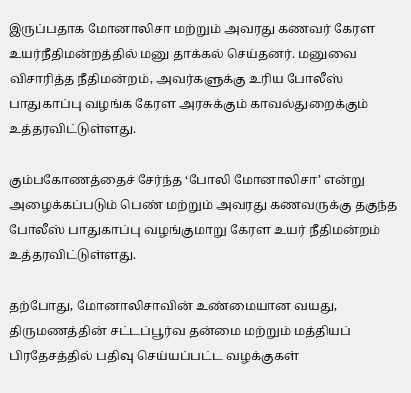இருப்பதாக மோனாலிசா மற்றும் அவரது கணவர் கேரள உயர்நீதிமன்றத்தில் மனு தாக்கல் செய்தனர். மனுவை விசாரித்த நீதிமன்றம், அவர்களுக்கு உரிய போலீஸ் பாதுகாப்பு வழங்க கேரள அரசுக்கும் காவல்துறைக்கும் உத்தரவிட்டுள்ளது.

கும்பகோணத்தைச் சேர்ந்த ‘போலி மோனாலிசா’ என்று அழைக்கப்படும் பெண் மற்றும் அவரது கணவருக்கு தகுந்த போலீஸ் பாதுகாப்பு வழங்குமாறு கேரள உயர் நீதிமன்றம் உத்தரவிட்டுள்ளது.

தற்போது, மோனாலிசாவின் உண்மையான வயது, திருமணத்தின் சட்டப்பூர்வ தன்மை மற்றும் மத்தியப் பிரதேசத்தில் பதிவு செய்யப்பட்ட வழக்குகள்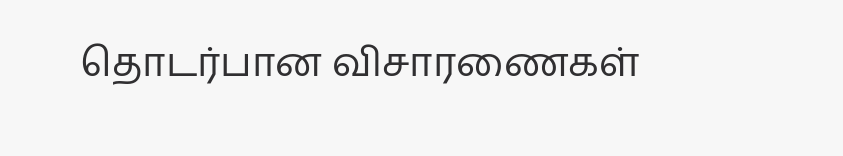தொடர்பான விசாரணைகள்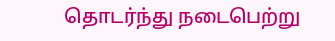தொடர்ந்து நடைபெற்று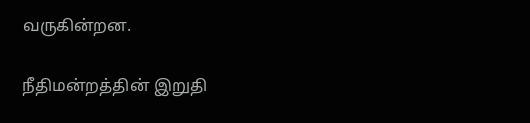வருகின்றன.

நீதிமன்றத்தின் இறுதி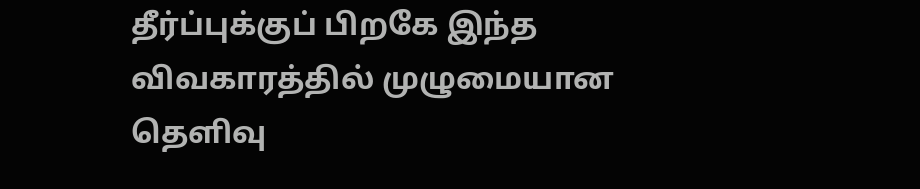தீர்ப்புக்குப் பிறகே இந்த விவகாரத்தில் முழுமையான தெளிவு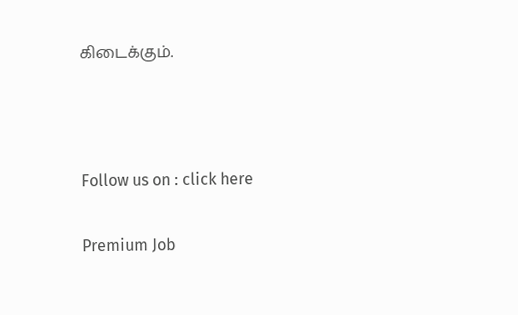கிடைக்கும்.



Follow us on : click here

Premium Job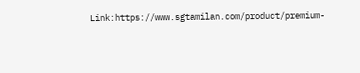Link:https://www.sgtamilan.com/product/premium-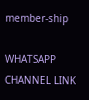member-ship

WHATSAPP CHANNEL LINK